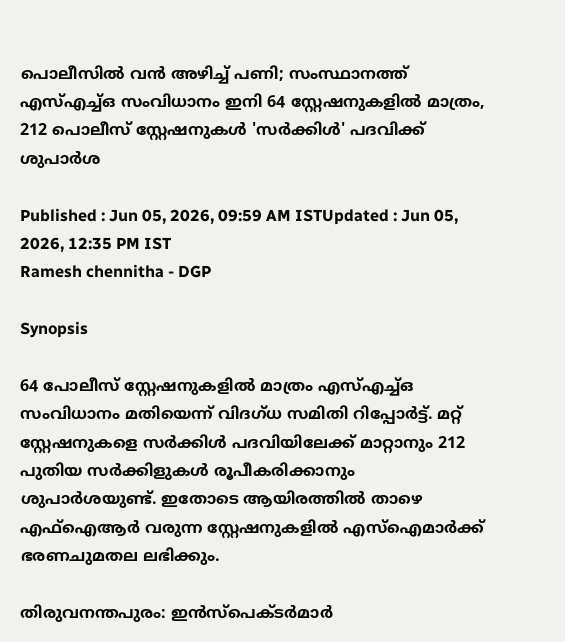പൊലീസിൽ വൻ അഴിച്ച് പണി; സംസ്ഥാനത്ത് എസ്എച്ച്ഒ സംവിധാനം ഇനി 64 സ്റ്റേഷനുകളിൽ മാത്രം, 212 പൊലീസ് സ്റ്റേഷനുകൾ 'സർക്കിൾ' പദവിക്ക് ശുപാർശ

Published : Jun 05, 2026, 09:59 AM ISTUpdated : Jun 05, 2026, 12:35 PM IST
Ramesh chennitha - DGP

Synopsis

64 പോലീസ് സ്റ്റേഷനുകളിൽ മാത്രം എസ്എച്ച്ഒ സംവിധാനം മതിയെന്ന് വിദഗ്ധ സമിതി റിപ്പോർട്ട്. മറ്റ് സ്റ്റേഷനുകളെ സർക്കിൾ പദവിയിലേക്ക് മാറ്റാനും 212 പുതിയ സർക്കിളുകൾ രൂപീകരിക്കാനും ശുപാർശയുണ്ട്. ഇതോടെ ആയിരത്തിൽ താഴെ എഫ്ഐആർ വരുന്ന സ്റ്റേഷനുകളിൽ എസ്ഐമാർക്ക് ഭരണചുമതല ലഭിക്കും.

തിരുവനന്തപുരം: ഇന്‍സ്പെക്ടര്‍മാര്‍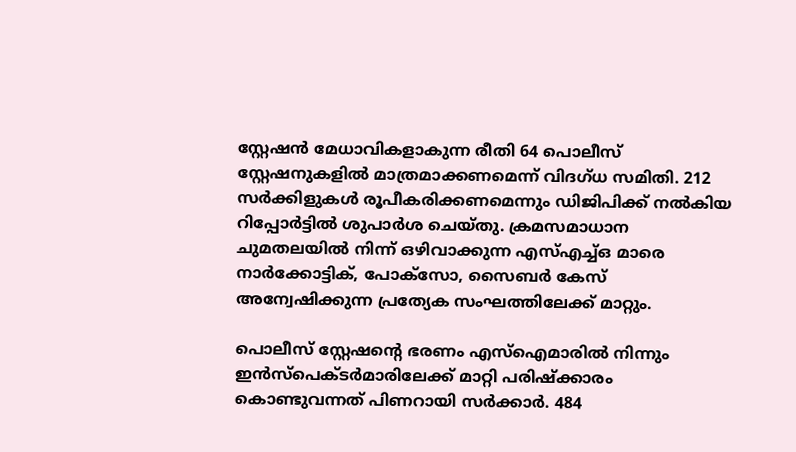സ്റ്റേഷൻ മേധാവികളാകുന്ന രീതി 64 പൊലീസ് സ്റ്റേഷനുകളിൽ മാത്രമാക്കണമെന്ന് വിദഗ്ധ സമിതി. 212 സര്‍ക്കിളുകള്‍ രൂപീകരിക്കണമെന്നും ഡിജിപിക്ക് നൽകിയ റിപ്പോര്‍ട്ടിൽ ശുപാര്‍ശ ചെയ്തു. ക്രമസമാധാന ചുമതലയിൽ നിന്ന് ഒഴിവാക്കുന്ന എസ്എച്ച്ഒ മാരെ നാർക്കോട്ടിക്, പോക്സോ, സൈബർ കേസ് അന്വേഷിക്കുന്ന പ്രത്യേക സംഘത്തിലേക്ക് മാറ്റും.

പൊലീസ് സ്റ്റേഷന്‍റെ ഭരണം എസ്ഐമാരിൽ നിന്നും ഇൻസ്പെക്ടർമാരിലേക്ക് മാറ്റി പരിഷ്ക്കാരം കൊണ്ടുവന്നത് പിണറായി സർക്കാർ. 484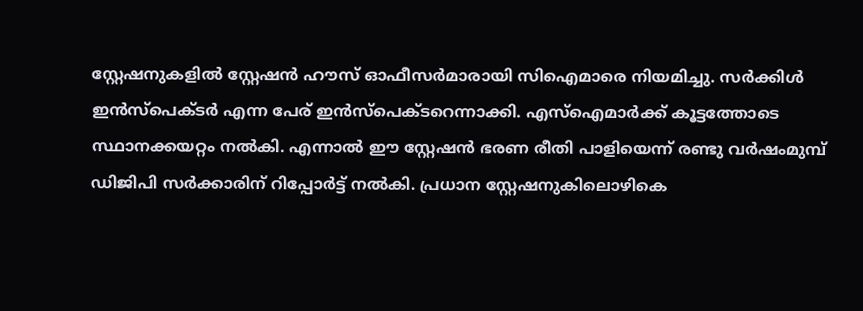സ്റ്റേഷനുകളിൽ സ്റ്റേഷൻ ഹൗസ് ഓഫീസർമാരായി സിഐമാരെ നിയമിച്ചു. സർക്കിള്‍ ഇൻസ്പെക്ടർ എന്ന പേര് ഇൻസ്പെക്ടറെന്നാക്കി. എസ്ഐമാർക്ക് കൂട്ടത്തോടെ സ്ഥാനക്കയറ്റം നൽകി. എന്നാൽ ഈ സ്റ്റേഷൻ ഭരണ രീതി പാളിയെന്ന് രണ്ടു വർഷംമുമ്പ് ഡിജിപി സർക്കാരിന് റിപ്പോർട്ട് നൽകി. പ്രധാന സ്റ്റേഷനുകിലൊഴികെ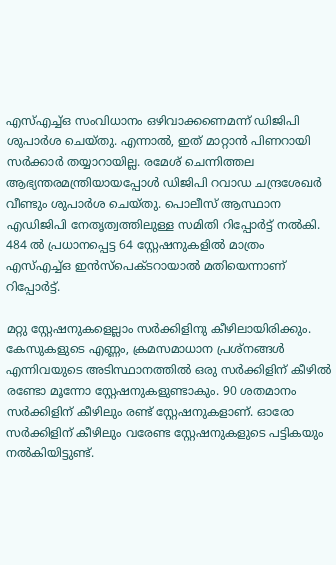എസ്എച്ച്ഒ സംവിധാനം ഒഴിവാക്കണെമന്ന് ഡിജിപി ശുപാർശ ചെയ്തു. എന്നാൽ, ഇത് മാറ്റാൻ പിണറായി സര്‍ക്കാര്‍ തയ്യാറായില്ല. രമേശ് ചെന്നിത്തല ആഭ്യന്തരമന്ത്രിയായപ്പോള്‍ ഡിജിപി റവാഡ ചന്ദ്രശേഖർ വീണ്ടും ശുപാർശ ചെയ്തു. പൊലീസ് ആസ്ഥാന എഡിജിപി നേതൃത്വത്തിലുള്ള സമിതി റിപ്പോര്‍ട്ട് നൽകി. 484 ൽ പ്രധാനപ്പെട്ട 64 സ്റ്റേഷനുകളിൽ മാത്രം എസ്എച്ച്ഒ ഇൻസ്പെക്ടറായാൽ മതിയെന്നാണ് റിപ്പോർട്ട്.

മറ്റു സ്റ്റേഷനുകളെല്ലാം സർക്കിളിനു കീഴിലായിരിക്കും. കേസുകളുടെ എണ്ണം, ക്രമസമാധാന പ്രശ്നങ്ങള്‍ എന്നിവയുടെ അടിസ്ഥാനത്തിൽ ഒരു സർക്കിളിന് കീഴിൽ രണ്ടോ മൂന്നോ സ്റ്റേഷനുകളുണ്ടാകും. 90 ശതമാനം സർക്കിളിന് കീഴിലും രണ്ട് സ്റ്റേഷനുകളാണ്. ഓരോ സർക്കിളിന് കീഴിലും വരേണ്ട സ്റ്റേഷനുകളുടെ പട്ടികയും നൽകിയിട്ടുണ്ട്.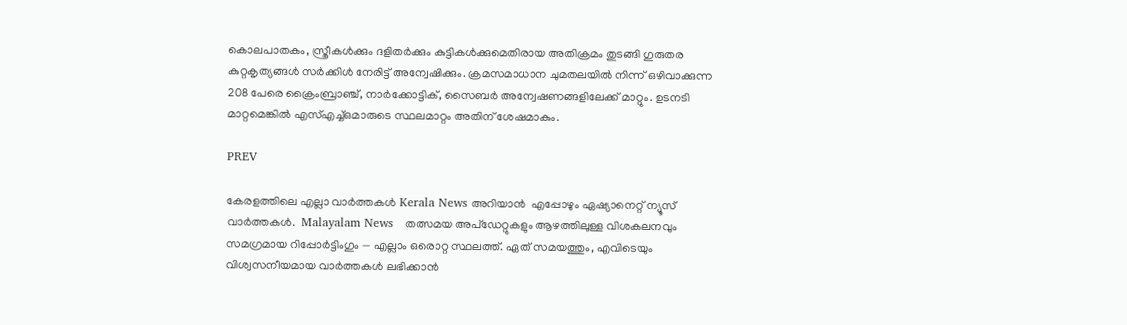കൊലപാതകം, സ്ത്രീകള്‍ക്കും ദളിതർക്കും കുട്ടികള്‍ക്കുമെതിരായ അതിക്രമം തുടങ്ങി ഗുരുതര കുറ്റകൃത്യങ്ങള്‍ സർക്കിള്‍ നേരിട്ട് അന്വേഷിക്കും. ക്രമസമാധാന ചുമതലയിൽ നിന്ന് ഒഴിവാക്കുന്ന 208 പേരെ ക്രൈംബ്രാഞ്ച്, നാർക്കോട്ടിക്, സൈബർ അന്വേഷണങ്ങളിലേക്ക് മാറ്റും. ഉടനടി മാറ്റമെങ്കിൽ എസ്എച്ച്ഒമാരുടെ സ്ഥലമാറ്റം അതിന് ശേഷമാകും.

PREV

കേരളത്തിലെ എല്ലാ വാർത്തകൾ Kerala News അറിയാൻ  എപ്പോഴും ഏഷ്യാനെറ്റ് ന്യൂസ് വാർത്തകൾ.  Malayalam News   തത്സമയ അപ്‌ഡേറ്റുകളും ആഴത്തിലുള്ള വിശകലനവും സമഗ്രമായ റിപ്പോർട്ടിംഗും — എല്ലാം ഒരൊറ്റ സ്ഥലത്ത്. ഏത് സമയത്തും, എവിടെയും വിശ്വസനീയമായ വാർത്തകൾ ലഭിക്കാൻ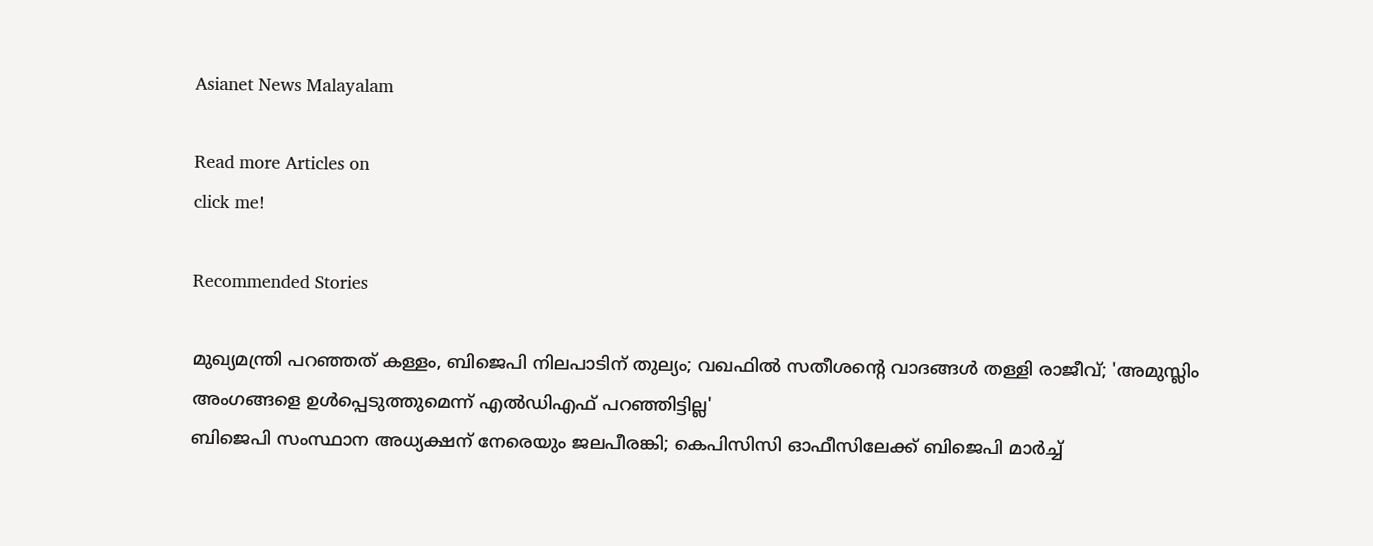Asianet News Malayalam

Read more Articles on
click me!

Recommended Stories

മുഖ്യമന്ത്രി പറഞ്ഞത് കള്ളം, ബിജെപി നിലപാടിന് തുല്യം; വഖഫിൽ സതീശന്റെ വാദങ്ങൾ തള്ളി രാജീവ്; 'അമുസ്ലിം അംഗങ്ങളെ ഉൾപ്പെടുത്തുമെന്ന് എൽഡിഎഫ് പറഞ്ഞിട്ടില്ല'
ബിജെപി സംസ്ഥാന അധ്യക്ഷന് നേരെയും ജലപീരങ്കി; കെപിസിസി ഓഫീസിലേക്ക് ബിജെപി മാര്‍ച്ച്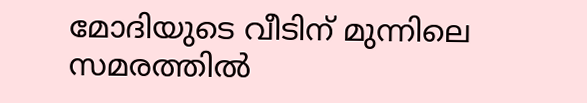മോദിയുടെ വീടിന് മുന്നിലെ സമരത്തിൽ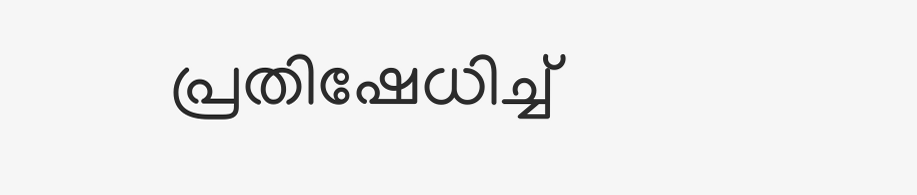പ്രതിഷേധിച്ച്